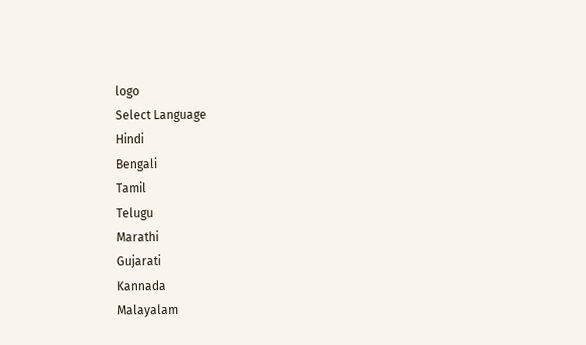logo
Select Language
Hindi
Bengali
Tamil
Telugu
Marathi
Gujarati
Kannada
Malayalam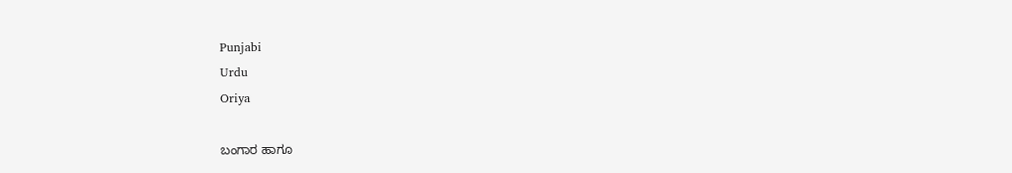Punjabi
Urdu
Oriya

ಬಂಗಾರ ಹಾಗೂ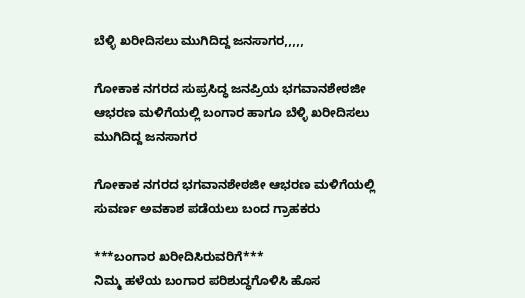ಬೆಳ್ಳಿ ಖರೀದಿಸಲು ಮುಗಿದಿದ್ದ ಜನಸಾಗರ,,,,,

ಗೋಕಾಕ ನಗರದ ಸುಪ್ರಸಿದ್ಧ ಜನಪ್ರಿಯ ಭಗವಾನಶೇಠಜೀ ಆಭರಣ ಮಳಿಗೆಯಲ್ಲಿ ಬಂಗಾರ ಹಾಗೂ ಬೆಳ್ಳಿ ಖರೀದಿಸಲು ಮುಗಿದಿದ್ದ ಜನಸಾಗರ

ಗೋಕಾಕ ನಗರದ ಭಗವಾನಶೇಠಜೀ ಆಭರಣ ಮಳಿಗೆಯಲ್ಲಿ ಸುವರ್ಣ ಅವಕಾಶ ಪಡೆಯಲು ಬಂದ ಗ್ರಾಹಕರು

***ಬಂಗಾರ ಖರೀದಿಸಿರುವರಿಗೆ***
ನಿಮ್ಮ ಹಳೆಯ ಬಂಗಾರ ಪರಿಶುದ್ಧಗೊಳಿಸಿ ಹೊಸ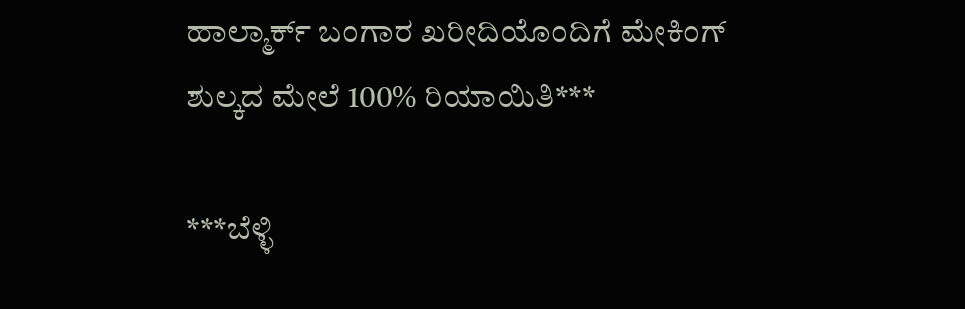ಹಾಲ್ಮಾರ್ಕ್ ಬಂಗಾರ ಖರೀದಿಯೊಂದಿಗೆ ಮೇಕಿಂಗ್ ಶುಲ್ಕದ ಮೇಲೆ 100% ರಿಯಾಯಿತಿ***

***ಬೆಳ್ಳಿ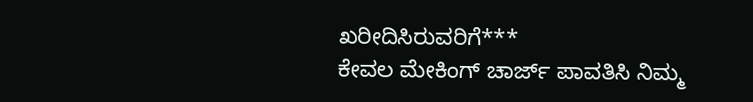ಖರೀದಿಸಿರುವರಿಗೆ***
ಕೇವಲ ಮೇಕಿಂಗ್ ಚಾರ್ಜ್ ಪಾವತಿಸಿ ನಿಮ್ಮ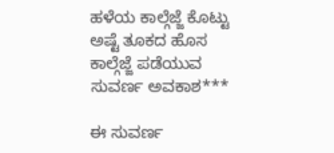ಹಳೆಯ ಕಾಲ್ಗೆಜ್ಜೆ ಕೊಟ್ಟು ಅಷ್ಟೆ ತೂಕದ ಹೊಸ ಕಾಲ್ಗೆಜ್ಜೆ ಪಡೆಯುವ ಸುವರ್ಣ ಅವಕಾಶ***

ಈ ಸುವರ್ಣ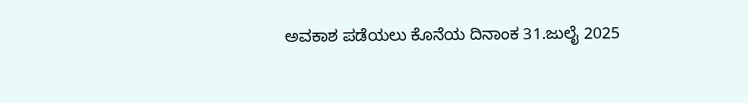ಅವಕಾಶ ಪಡೆಯಲು ಕೊನೆಯ ದಿನಾಂಕ 31.ಜುಲೈ 2025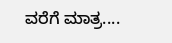ವರೆಗೆ ಮಾತ್ರ....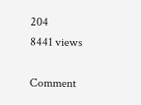204
8441 views

Comment